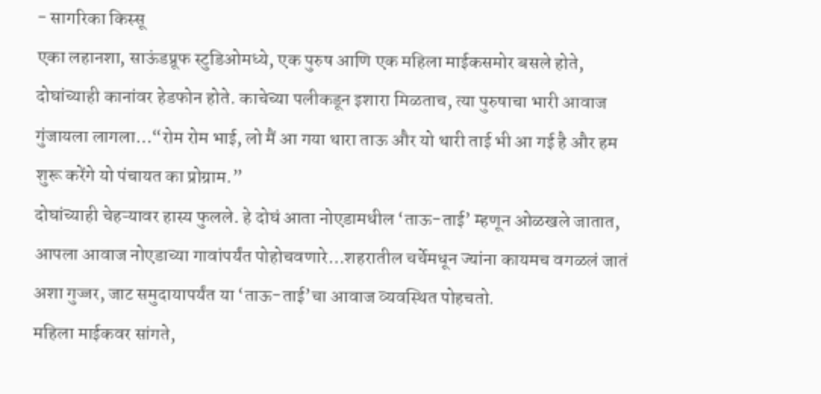- सागरिका किस्सू
एका लहानशा, साऊंडप्रूफ स्टुडिओमध्ये, एक पुरुष आणि एक महिला माईकसमोर बसले होते, दोघांच्याही कानांवर हेडफोन होते. काचेच्या पलीकडून इशारा मिळताच, त्या पुरुषाचा भारी आवाज गुंजायला लागला…“रोम रोम भाई, लो मैं आ गया थारा ताऊ और यो थारी ताई भी आ गई है और हम शुरू करेंगे यो पंचायत का प्रोग्राम.”
दोघांच्याही चेहऱ्यावर हास्य फुलले. हे दोघं आता नोएडामधील ‘ताऊ-ताई’ म्हणून ओळखले जातात, आपला आवाज नोएडाच्या गावांपर्यंत पोहोचवणारे…शहरातील चर्चेमधून ज्यांना कायमच वगळलं जातं अशा गुज्जर, जाट समुदायापर्यंत या ‘ताऊ-ताई’चा आवाज व्यवस्थित पोहचतो.
महिला माईकवर सांगते,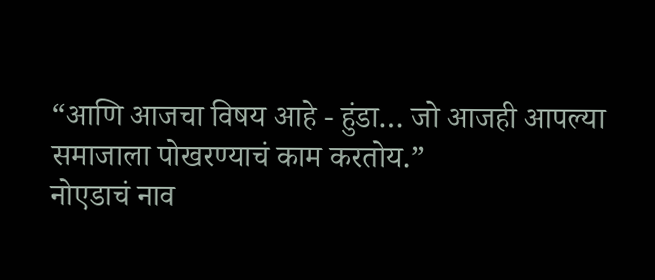“आणि आजचा विषय आहे - हुंडा… जो आजही आपल्या समाजाला पोखरण्याचं काम करतोय.”
नोएडाचं नाव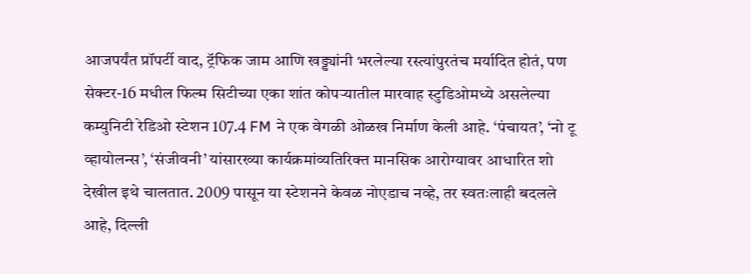आजपर्यंत प्रॉपर्टी वाद, ट्रॅफिक जाम आणि खड्ड्यांनी भरलेल्या रस्त्यांपुरतंच मर्यादित होतं, पण सेक्टर-16 मधील फिल्म सिटीच्या एका शांत कोपऱ्यातील मारवाह स्टुडिओमध्ये असलेल्या कम्युनिटी रेडिओ स्टेशन 107.4 FM ने एक वेगळी ओळख निर्माण केली आहे. ‘पंचायत’, ‘नो टू व्हायोलन्स’, ‘संजीवनी’ यांसारख्या कार्यक्रमांव्यतिरिक्त मानसिक आरोग्यावर आधारित शो देखील इथे चालतात. 2009 पासून या स्टेशनने केवळ नोएडाच नव्हे, तर स्वतःलाही बदलले आहे, दिल्ली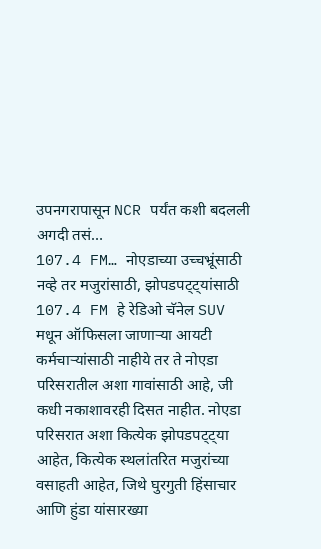उपनगरापासून NCR पर्यंत कशी बदलली अगदी तसं…
107.4 FM… नोएडाच्या उच्चभ्रूंसाठी नव्हे तर मजुरांसाठी, झोपडपट्ट्यांसाठी
107.4 FM हे रेडिओ चॅनेल SUV मधून ऑफिसला जाणाऱ्या आयटी कर्मचाऱ्यांसाठी नाहीये तर ते नोएडा परिसरातील अशा गावांसाठी आहे, जी कधी नकाशावरही दिसत नाहीत. नोएडा परिसरात अशा कित्येक झोपडपट्ट्या आहेत, कित्येक स्थलांतरित मजुरांच्या वसाहती आहेत, जिथे घुरगुती हिंसाचार आणि हुंडा यांसारख्या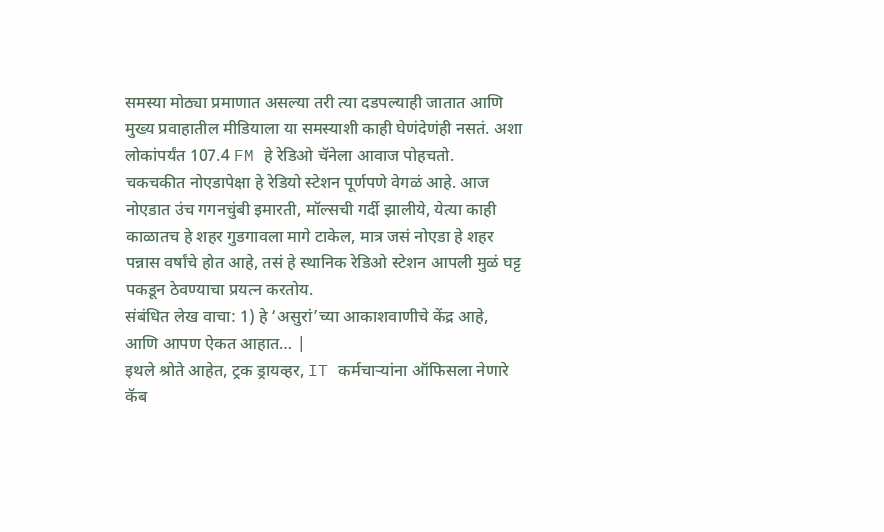समस्या मोठ्या प्रमाणात असल्या तरी त्या दडपल्याही जातात आणि मुख्य प्रवाहातील मीडियाला या समस्याशी काही घेणंदेणंही नसतं. अशा लोकांपर्यंत 107.4 FM हे रेडिओ चॅनेला आवाज पोहचतो.
चकचकीत नोएडापेक्षा हे रेडियो स्टेशन पूर्णपणे वेगळं आहे. आज नोएडात उंच गगनचुंबी इमारती, मॉल्सची गर्दी झालीये, येत्या काही काळातच हे शहर गुडगावला मागे टाकेल, मात्र जसं नोएडा हे शहर पन्नास वर्षांचे होत आहे, तसं हे स्थानिक रेडिओ स्टेशन आपली मुळं घट्ट पकडून ठेवण्याचा प्रयत्न करतोय.
संबंधित लेख वाचा: 1) हे ‘असुरां’च्या आकाशवाणीचे केंद्र आहे, आणि आपण ऐकत आहात… |
इथले श्रोते आहेत, ट्रक ड्रायव्हर, IT कर्मचाऱ्यांना ऑफिसला नेणारे कॅब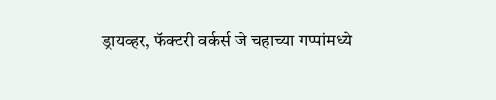ड्रायव्हर, फॅक्टरी वर्कर्स जे चहाच्या गप्पांमध्ये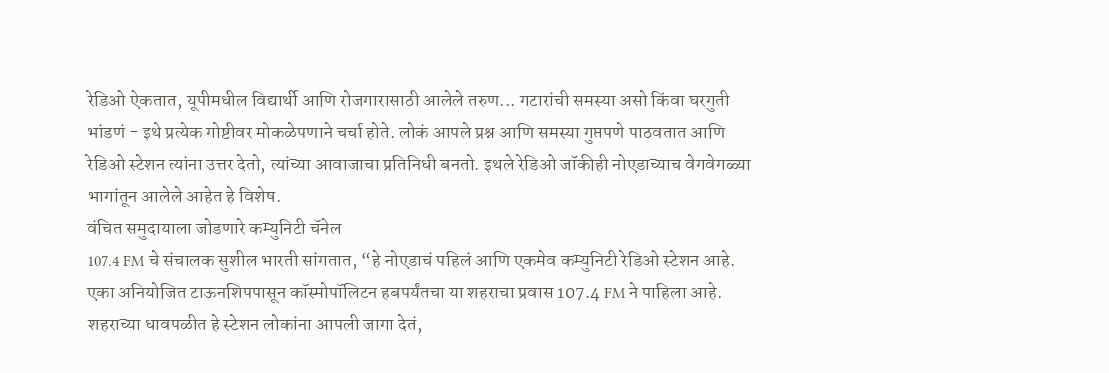रेडिओ ऐकतात, यूपीमधील विद्यार्थी आणि रोजगारासाठी आलेले तरुण... गटारांची समस्या असो किंवा घरगुती भांडणं - इथे प्रत्येक गोष्टीवर मोकळेपणाने चर्चा होते. लोकं आपले प्रश्न आणि समस्या गुप्तपणे पाठवतात आणि रेडिओ स्टेशन त्यांना उत्तर देतो, त्यांच्या आवाजाचा प्रतिनिधी बनतो. इथले रेडिओ जॉकीही नोएडाच्याच वेगवेगळ्या भागांतून आलेले आहेत हे विशेष.
वंचित समुदायाला जोडणारे कम्युनिटी चॅनेल
107.4 FM चे संचालक सुशील भारती सांगतात, “हे नोएडाचं पहिलं आणि एकमेव कम्युनिटी रेडिओ स्टेशन आहे. एका अनियोजित टाऊनशिपपासून कॉस्मोपॉलिटन हबपर्यंतचा या शहराचा प्रवास 107.4 FM ने पाहिला आहे. शहराच्या धावपळीत हे स्टेशन लोकांना आपली जागा देतं,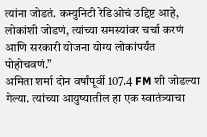त्यांना जोडतं. कम्युनिटी रेडिओचं उद्दिष्ट आहे, लोकांशी जोडणं, त्यांच्या समस्यांवर चर्चा करणं आणि सरकारी योजना योग्य लोकांपर्यंत पोहोचवणं.”
अमिता शर्मा दोन वर्षांपूर्वी 107.4 FM शी जोडल्या गेल्या. त्यांच्या आयुष्यातील हा एक स्वातंत्र्याचा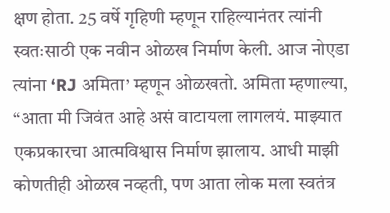क्षण होता. 25 वर्षे गृहिणी म्हणून राहिल्यानंतर त्यांनी स्वतःसाठी एक नवीन ओळख निर्माण केली. आज नोएडा त्यांना ‘RJ अमिता’ म्हणून ओळखतो. अमिता म्हणाल्या, “आता मी जिवंत आहे असं वाटायला लागलयं. माझ्यात एकप्रकारचा आत्मविश्वास निर्माण झालाय. आधी माझी कोणतीही ओळख नव्हती, पण आता लोक मला स्वतंत्र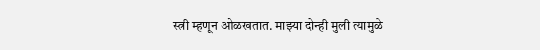स्त्री म्हणून ओळखतात. माझ्या दोन्ही मुली त्यामुळे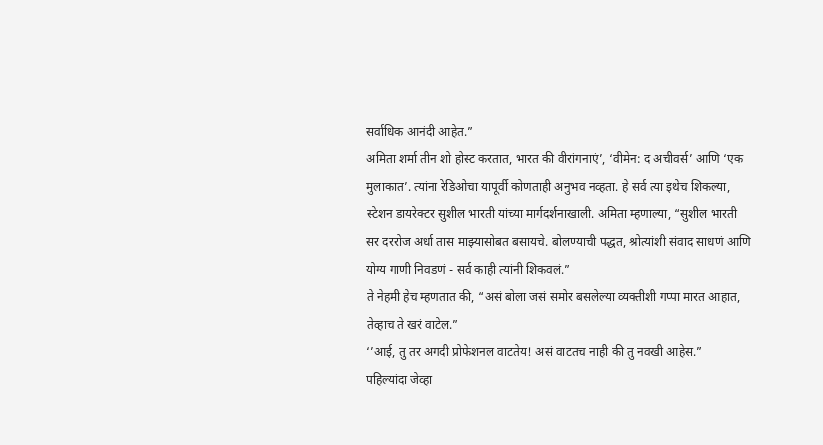सर्वाधिक आनंदी आहेत.”
अमिता शर्मा तीन शो होस्ट करतात, भारत की वीरांगनाएं’, ‘वीमेन: द अचीवर्स’ आणि ‘एक मुलाकात’. त्यांना रेडिओचा यापूर्वी कोणताही अनुभव नव्हता. हे सर्व त्या इथेच शिकल्या, स्टेशन डायरेक्टर सुशील भारती यांच्या मार्गदर्शनाखाली. अमिता म्हणाल्या, “सुशील भारती सर दररोज अर्धा तास माझ्यासोबत बसायचे. बोलण्याची पद्धत, श्रोत्यांशी संवाद साधणं आणि योग्य गाणी निवडणं - सर्व काही त्यांनी शिकवलं.”
ते नेहमी हेच म्हणतात की, “असं बोला जसं समोर बसलेल्या व्यक्तीशी गप्पा मारत आहात, तेव्हाच ते खरं वाटेल.”
‘’आई, तु तर अगदी प्रोफेशनल वाटतेय! असं वाटतच नाही की तु नवखी आहेस.”
पहिल्यांदा जेव्हा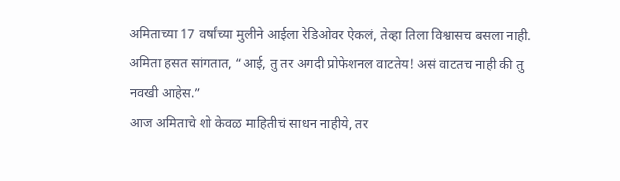अमिताच्या 17 वर्षांच्या मुलीने आईला रेडिओवर ऐकलं, तेव्हा तिला विश्वासच बसला नाही. अमिता हसत सांगतात, “आई, तु तर अगदी प्रोफेशनल वाटतेय! असं वाटतच नाही की तु नवखी आहेस.”
आज अमिताचे शो केवळ माहितीचं साधन नाहीये, तर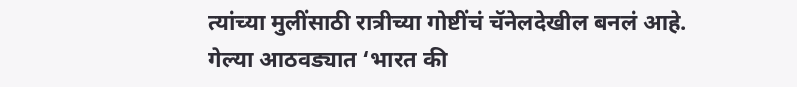त्यांच्या मुलींसाठी रात्रीच्या गोष्टींचं चॅनेलदेखील बनलं आहे. गेल्या आठवड्यात ‘भारत की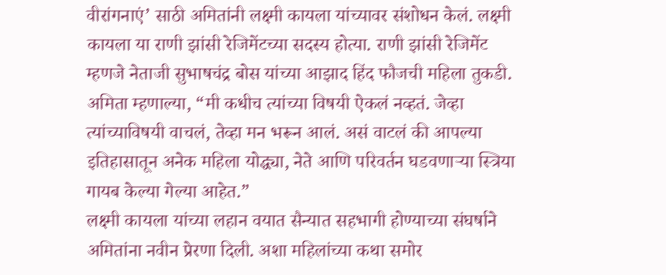वीरांगनाएं’ साठी अमितांनी लक्ष्मी कायला यांच्यावर संशोधन केलं. लक्ष्मी कायला या राणी झांसी रेजिमेंटच्या सदस्य होत्या. राणी झांसी रेजिमेंट म्हणजे नेताजी सुभाषचंद्र बोस यांच्या आझाद हिंद फौजची महिला तुकडी. अमिता म्हणाल्या, “मी कधीच त्यांच्या विषयी ऐकलं नव्हतं. जेव्हा त्यांच्याविषयी वाचलं, तेव्हा मन भरून आलं. असं वाटलं की आपल्या इतिहासातून अनेक महिला योद्ध्या, नेते आणि परिवर्तन घडवणाऱ्या स्त्रिया गायब केल्या गेल्या आहेत.”
लक्ष्मी कायला यांच्या लहान वयात सैन्यात सहभागी होण्याच्या संघर्षाने अमितांना नवीन प्रेरणा दिली. अशा महिलांच्या कथा समोर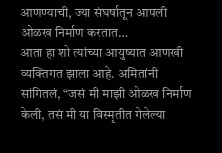आणण्याची, ज्या संघर्षातून आपली ओळख निर्माण करतात…
आता हा शो त्यांच्या आयुष्यात आणखी व्यक्तिगत झाला आहे. अमितांनी सांगितलं, “जसं मी माझी ओळख निर्माण केली, तसं मी या विस्मृतीत गेलेल्या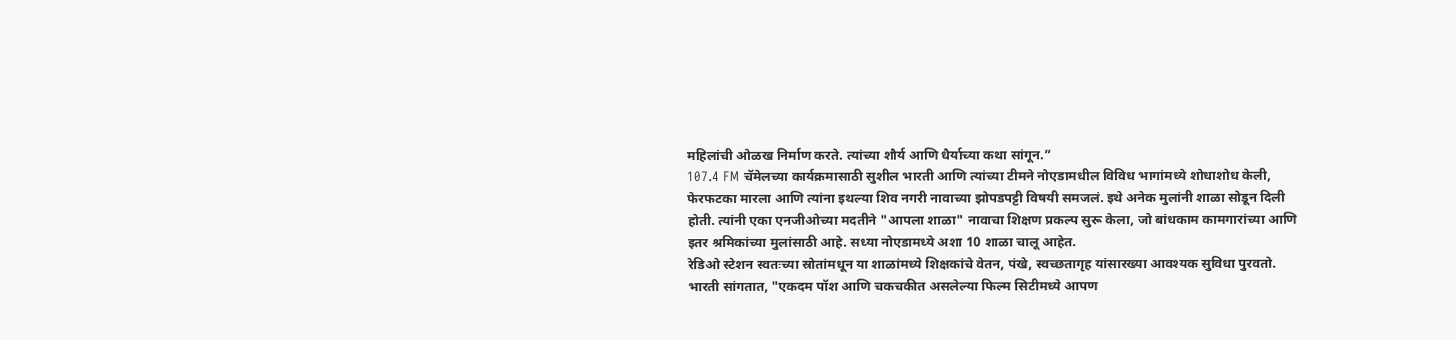महिलांची ओळख निर्माण करते. त्यांच्या शौर्य आणि धैर्याच्या कथा सांगून.”
107.4 FM चॅमेलच्या कार्यक्रमासाठी सुशील भारती आणि त्यांच्या टीमने नोएडामधील विविध भागांमध्ये शोधाशोध केली, फेरफटका मारला आणि त्यांना इथल्या शिव नगरी नावाच्या झोपडपट्टी विषयी समजलं. इथे अनेक मुलांनी शाळा सोडून दिली होती. त्यांनी एका एनजीओच्या मदतीने "आपला शाळा" नावाचा शिक्षण प्रकल्प सुरू केला, जो बांधकाम कामगारांच्या आणि इतर श्रमिकांच्या मुलांसाठी आहे. सध्या नोएडामध्ये अशा 10 शाळा चालू आहेत.
रेडिओ स्टेशन स्वतःच्या स्रोतांमधून या शाळांमध्ये शिक्षकांचे वेतन, पंखे, स्वच्छतागृह यांसारख्या आवश्यक सुविधा पुरवतो. भारती सांगतात, "एकदम पॉश आणि चकचकीत असलेल्या फिल्म सिटीमध्ये आपण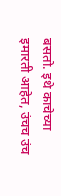बसतो. इथे काचेच्या इमारती आहेत, उंचच उंच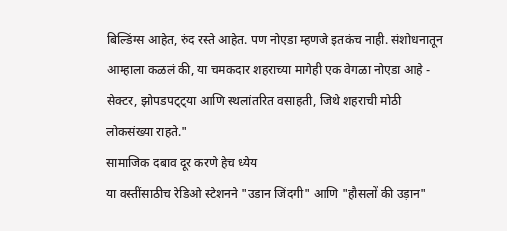बिल्डिंग्स आहेत, रुंद रस्ते आहेत. पण नोएडा म्हणजे इतकंच नाही. संशोधनातून आम्हाला कळलं की, या चमकदार शहराच्या मागेही एक वेगळा नोएडा आहे - सेक्टर, झोपडपट्ट्या आणि स्थलांतरित वसाहती, जिथे शहराची मोठी लोकसंख्या राहते."
सामाजिक दबाव दूर करणे हेच ध्येय
या वस्तींसाठीच रेडिओ स्टेशनने "उडान जिंदगी" आणि "हौसलों की उड़ान"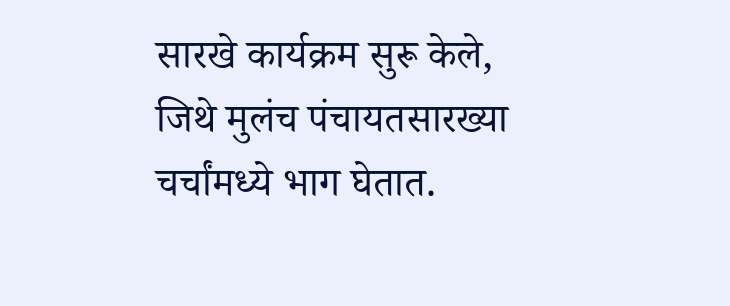सारखे कार्यक्रम सुरू केले, जिथे मुलंच पंचायतसारख्या चर्चांमध्ये भाग घेतात.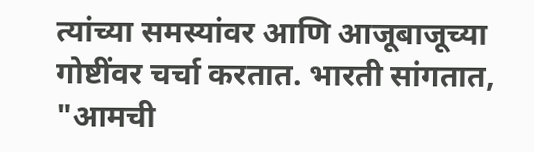त्यांच्या समस्यांवर आणि आजूबाजूच्या गोष्टींवर चर्चा करतात. भारती सांगतात, "आमची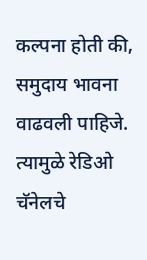कल्पना होती की, समुदाय भावना वाढवली पाहिजे. त्यामुळे रेडिओ चॅनेलचे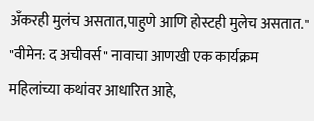अँकरही मुलंच असतात,पाहुणे आणि होस्टही मुलेच असतात."
"वीमेन: द अचीवर्स" नावाचा आणखी एक कार्यक्रम महिलांच्या कथांवर आधारित आहे,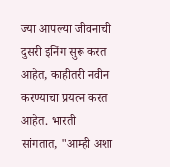ज्या आपल्या जीवनाची दुसरी इनिंग सुरू करत आहेत, काहीतरी नवीन करण्याचा प्रयत्न करत आहेत. भारती सांगतात, "आम्ही अशा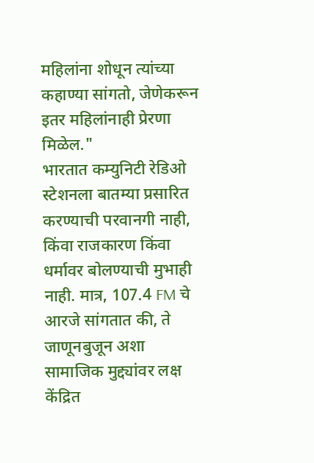महिलांना शोधून त्यांच्या कहाण्या सांगतो, जेणेकरून इतर महिलांनाही प्रेरणा मिळेल."
भारतात कम्युनिटी रेडिओ स्टेशनला बातम्या प्रसारित करण्याची परवानगी नाही, किंवा राजकारण किंवा धर्मावर बोलण्याची मुभाही नाही. मात्र, 107.4 FM चे आरजे सांगतात की, ते जाणूनबुजून अशा सामाजिक मुद्द्यांवर लक्ष केंद्रित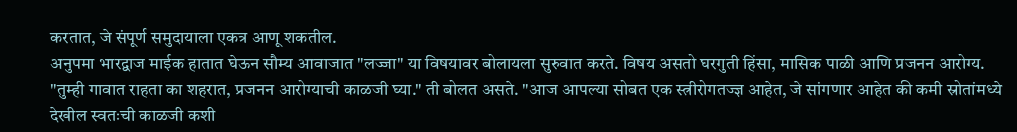करतात, जे संपूर्ण समुदायाला एकत्र आणू शकतील.
अनुपमा भारद्वाज माईक हातात घेऊन सौम्य आवाजात "लज्जा" या विषयावर बोलायला सुरुवात करते. विषय असतो घरगुती हिंसा, मासिक पाळी आणि प्रजनन आरोग्य.
"तुम्ही गावात राहता का शहरात, प्रजनन आरोग्याची काळजी घ्या." ती बोलत असते. "आज आपल्या सोबत एक स्त्रीरोगतज्ज्ञ आहेत, जे सांगणार आहेत की कमी स्रोतांमध्ये देखील स्वतःची काळजी कशी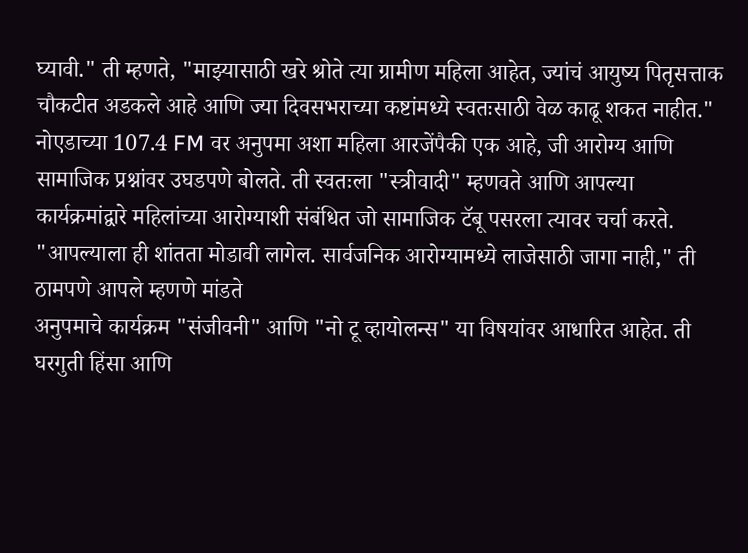घ्यावी." ती म्हणते, "माझ्यासाठी खरे श्रोते त्या ग्रामीण महिला आहेत, ज्यांचं आयुष्य पितृसत्ताक चौकटीत अडकले आहे आणि ज्या दिवसभराच्या कष्टांमध्ये स्वतःसाठी वेळ काढू शकत नाहीत."
नोएडाच्या 107.4 FM वर अनुपमा अशा महिला आरजेंपैकी एक आहे, जी आरोग्य आणि सामाजिक प्रश्नांवर उघडपणे बोलते. ती स्वतःला "स्त्रीवादी" म्हणवते आणि आपल्या कार्यक्रमांद्वारे महिलांच्या आरोग्याशी संबंधित जो सामाजिक टॅबू पसरला त्यावर चर्चा करते. "आपल्याला ही शांतता मोडावी लागेल. सार्वजनिक आरोग्यामध्ये लाजेसाठी जागा नाही," ती ठामपणे आपले म्हणणे मांडते
अनुपमाचे कार्यक्रम "संजीवनी" आणि "नो टू व्हायोलन्स" या विषयांवर आधारित आहेत. ती घरगुती हिंसा आणि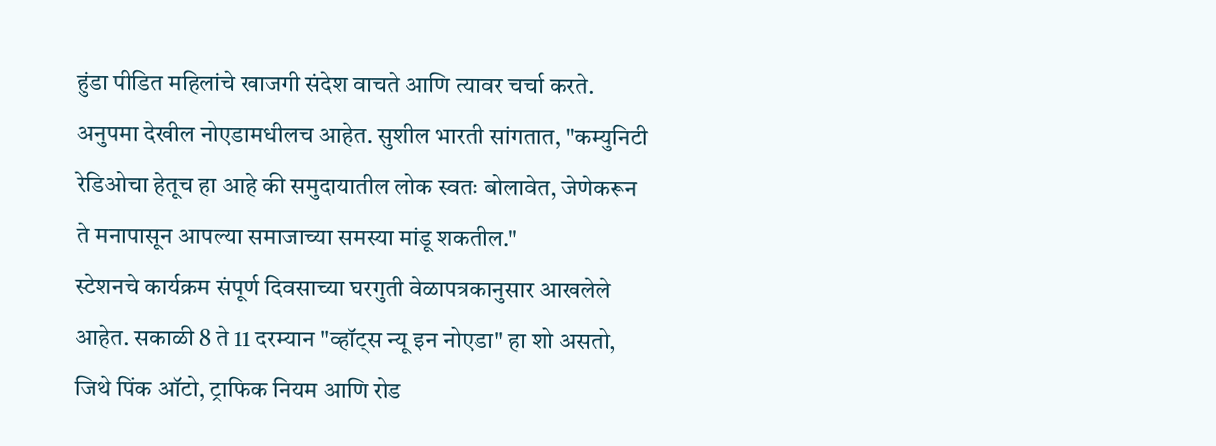हुंडा पीडित महिलांचे खाजगी संदेश वाचते आणि त्यावर चर्चा करते. अनुपमा देखील नोएडामधीलच आहेत. सुशील भारती सांगतात, "कम्युनिटी रेडिओचा हेतूच हा आहे की समुदायातील लोक स्वतः बोलावेत, जेणेकरून ते मनापासून आपल्या समाजाच्या समस्या मांडू शकतील."
स्टेशनचे कार्यक्रम संपूर्ण दिवसाच्या घरगुती वेळापत्रकानुसार आखलेले आहेत. सकाळी 8 ते 11 दरम्यान "व्हॉट्स न्यू इन नोएडा" हा शो असतो, जिथे पिंक ऑटो, ट्राफिक नियम आणि रोड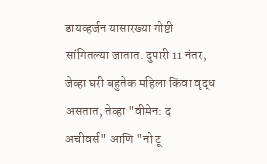डायव्हर्जन यासारख्या गोष्टी सांगितल्या जातात. दुपारी 11 नंतर, जेव्हा घरी बहुतेक महिला किंवा वृद्ध असतात, तेव्हा "वीमेन: द अचीवर्स" आणि "नो टू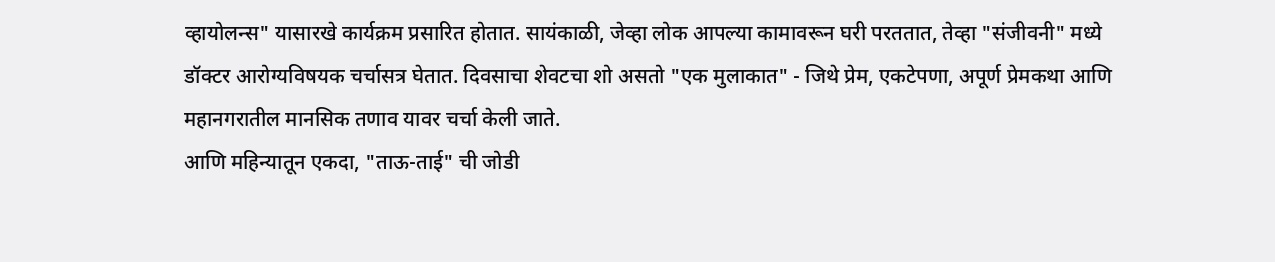व्हायोलन्स" यासारखे कार्यक्रम प्रसारित होतात. सायंकाळी, जेव्हा लोक आपल्या कामावरून घरी परततात, तेव्हा "संजीवनी" मध्ये डॉक्टर आरोग्यविषयक चर्चासत्र घेतात. दिवसाचा शेवटचा शो असतो "एक मुलाकात" - जिथे प्रेम, एकटेपणा, अपूर्ण प्रेमकथा आणि महानगरातील मानसिक तणाव यावर चर्चा केली जाते.
आणि महिन्यातून एकदा, "ताऊ-ताई" ची जोडी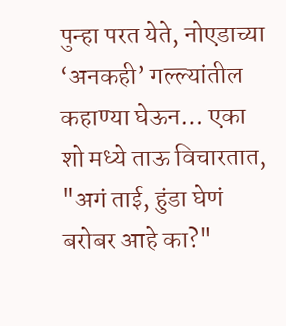पुन्हा परत येते, नोएडाच्या ‘अनकही’ गल्ल्यांतील कहाण्या घेऊन… एका शो मध्ये ताऊ विचारतात, "अगं ताई, हुंडा घेणं बरोबर आहे का?"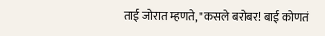ताई जोरात म्हणते, "कसले बरोबर! बाई कोणतं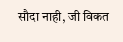सौदा नाही, जी विकत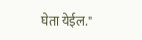घेता येईल."